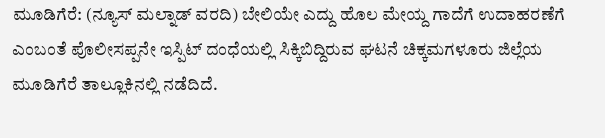ಮೂಡಿಗೆರೆ: (ನ್ಯೂಸ್ ಮಲ್ನಾಡ್ ವರದಿ) ಬೇಲಿಯೇ ಎದ್ದು ಹೊಲ ಮೇಯ್ದ ಗಾದೆಗೆ ಉದಾಹರಣೆಗೆ ಎಂಬಂತೆ ಪೊಲೀಸಪ್ಪನೇ ಇಸ್ಪಿಟ್ ದಂಧೆಯಲ್ಲಿ ಸಿಕ್ಕಿಬಿದ್ದಿರುವ ಘಟನೆ ಚಿಕ್ಕಮಗಳೂರು ಜಿಲ್ಲೆಯ ಮೂಡಿಗೆರೆ ತಾಲ್ಲೂಕಿನಲ್ಲಿ ನಡೆದಿದೆ.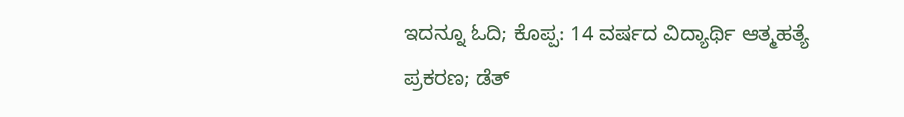ಇದನ್ನೂ ಓದಿ; ಕೊಪ್ಪ: 14 ವರ್ಷದ ವಿದ್ಯಾರ್ಥಿ ಆತ್ಮಹತ್ಯೆ ಪ್ರಕರಣ; ಡೆತ್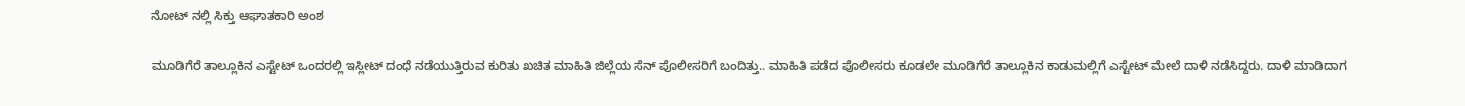ನೋಟ್ ನಲ್ಲಿ ಸಿಕ್ತು ಆಘಾತಕಾರಿ ಅಂಶ

ಮೂಡಿಗೆರೆ ತಾಲ್ಲೂಕಿನ ಎಸ್ಟೇಟ್ ಒಂದರಲ್ಲಿ ಇಸ್ಲೀಟ್ ದಂಧೆ ನಡೆಯುತ್ತಿರುವ ಕುರಿತು ಖಚಿತ ಮಾಹಿತಿ ಜಿಲ್ಲೆಯ ಸೆನ್ ಪೊಲೀಸರಿಗೆ ಬಂದಿತ್ತು.. ಮಾಹಿತಿ ಪಡೆದ ಪೊಲೀಸರು ಕೂಡಲೇ ಮೂಡಿಗೆರೆ ತಾಲ್ಲೂಕಿನ ಕಾಡುಮಲ್ಲಿಗೆ ಎಸ್ಟೇಟ್ ಮೇಲೆ ದಾಳಿ ನಡೆಸಿದ್ದರು. ದಾಳಿ ಮಾಡಿದಾಗ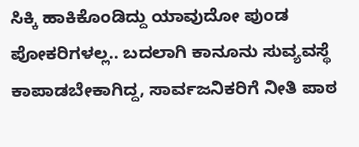ಸಿಕ್ಕಿ ಹಾಕಿಕೊಂಡಿದ್ದು ಯಾವುದೋ ಪುಂಡ ಪೋಕರಿಗಳಲ್ಲ.. ಬದಲಾಗಿ ಕಾನೂನು ಸುವ್ಯವಸ್ಥೆ ಕಾಪಾಡಬೇಕಾಗಿದ್ದ, ಸಾರ್ವಜನಿಕರಿಗೆ ನೀತಿ ಪಾಠ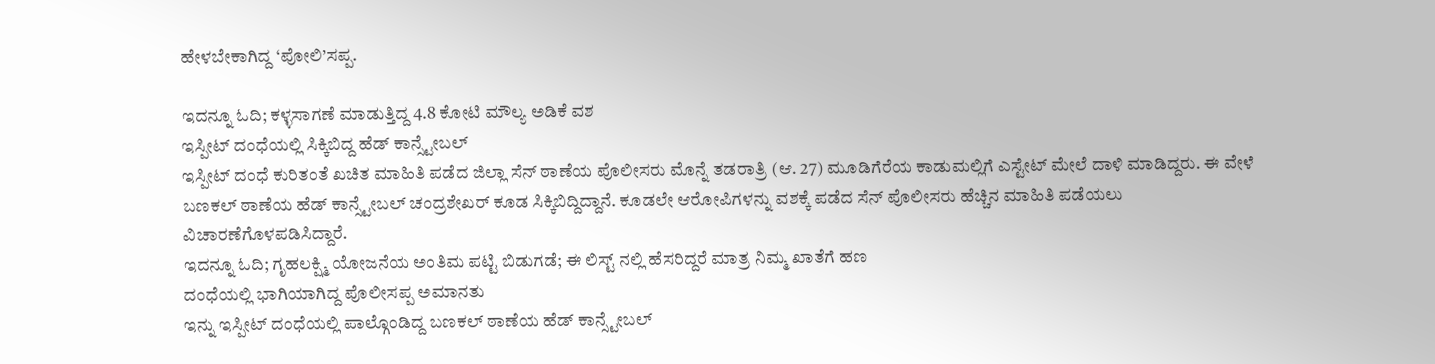ಹೇಳಬೇಕಾಗಿದ್ದ ‘ಪೋಲಿ’ಸಪ್ಪ.

ಇದನ್ನೂ ಓದಿ; ಕಳ್ಳಸಾಗಣೆ ಮಾಡುತ್ತಿದ್ದ 4.8 ಕೋಟಿ ಮೌಲ್ಯ ಅಡಿಕೆ ವಶ
ಇಸ್ಪೀಟ್ ದಂಧೆಯಲ್ಲಿ ಸಿಕ್ಕಿಬಿದ್ದ ಹೆಡ್ ಕಾನ್ಸ್ಟೇಬಲ್
ಇಸ್ಪೀಟ್ ದಂಧೆ ಕುರಿತಂತೆ ಖಚಿತ ಮಾಹಿತಿ ಪಡೆದ ಜಿಲ್ಲಾ ಸೆನ್ ಠಾಣೆಯ ಪೊಲೀಸರು ಮೊನ್ನೆ ತಡರಾತ್ರಿ (ಆ. 27) ಮೂಡಿಗೆರೆಯ ಕಾಡುಮಲ್ಲಿಗೆ ಎಸ್ಟೇಟ್ ಮೇಲೆ ದಾಳಿ ಮಾಡಿದ್ದರು. ಈ ವೇಳೆ ಬಣಕಲ್ ಠಾಣೆಯ ಹೆಡ್ ಕಾನ್ಸ್ಟೇಬಲ್ ಚಂದ್ರಶೇಖರ್ ಕೂಡ ಸಿಕ್ಕಿಬಿದ್ದಿದ್ದಾನೆ. ಕೂಡಲೇ ಆರೋಪಿಗಳನ್ನು ವಶಕ್ಕೆ ಪಡೆದ ಸೆನ್ ಪೊಲೀಸರು ಹೆಚ್ಚಿನ ಮಾಹಿತಿ ಪಡೆಯಲು ವಿಚಾರಣೆಗೊಳಪಡಿಸಿದ್ದಾರೆ.
ಇದನ್ನೂ ಓದಿ; ಗೃಹಲಕ್ಷ್ಮಿ ಯೋಜನೆಯ ಅಂತಿಮ ಪಟ್ಟಿ ಬಿಡುಗಡೆ; ಈ ಲಿಸ್ಟ್ ನಲ್ಲಿ ಹೆಸರಿದ್ದರೆ ಮಾತ್ರ ನಿಮ್ಮ ಖಾತೆಗೆ ಹಣ
ದಂಧೆಯಲ್ಲಿ ಭಾಗಿಯಾಗಿದ್ದ ಪೊಲೀಸಪ್ಪ ಅಮಾನತು
ಇನ್ನು ಇಸ್ಪೀಟ್ ದಂಧೆಯಲ್ಲಿ ಪಾಲ್ಗೊಂಡಿದ್ದ ಬಣಕಲ್ ಠಾಣೆಯ ಹೆಡ್ ಕಾನ್ಸ್ಟೇಬಲ್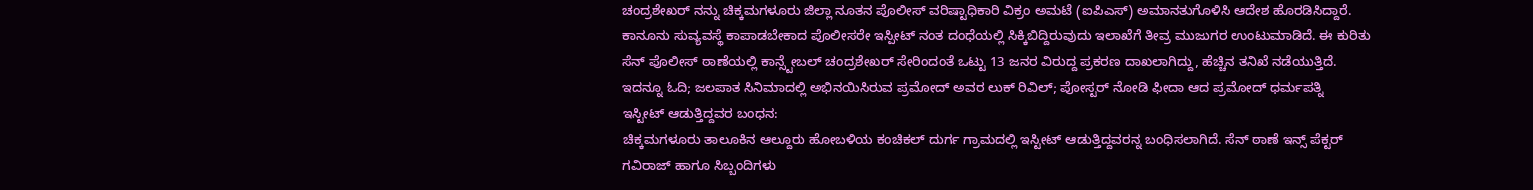ಚಂದ್ರಶೇಖರ್ ನನ್ನು ಚಿಕ್ಕಮಗಳೂರು ಜಿಲ್ಲಾ ನೂತನ ಪೊಲೀಸ್ ವರಿಷ್ಟಾಧಿಕಾರಿ ವಿಕ್ರಂ ಅಮಟೆ (ಐಪಿಎಸ್) ಅಮಾನತುಗೊಳಿಸಿ ಆದೇಶ ಹೊರಡಿಸಿದ್ದಾರೆ. ಕಾನೂನು ಸುವ್ಯವಸ್ಥೆ ಕಾಪಾಡಬೇಕಾದ ಪೊಲೀಸರೇ ಇಸ್ಪೀಟ್ ನಂತ ದಂಧೆಯಲ್ಲಿ ಸಿಕ್ಕಿಬಿದ್ದಿರುವುದು ಇಲಾಖೆಗೆ ತೀವ್ರ ಮುಜುಗರ ಉಂಟುಮಾಡಿದೆ. ಈ ಕುರಿತು ಸೆನ್ ಪೊಲೀಸ್ ಠಾಣೆಯಲ್ಲಿ ಕಾನ್ಸ್ಟೇಬಲ್ ಚಂದ್ರಶೇಖರ್ ಸೇರಿಂದಂತೆ ಒಟ್ಟು 13 ಜನರ ವಿರುದ್ದ ಪ್ರಕರಣ ದಾಖಲಾಗಿದ್ದು, ಹೆಚ್ಚಿನ ತನಿಖೆ ನಡೆಯುತ್ತಿದೆ.
ಇದನ್ನೂ ಓದಿ; ಜಲಪಾತ ಸಿನಿಮಾದಲ್ಲಿ ಅಭಿನಯಿಸಿರುವ ಪ್ರಮೋದ್ ಅವರ ಲುಕ್ ರಿವಿಲ್; ಪೋಸ್ಟರ್ ನೋಡಿ ಫೀದಾ ಆದ ಪ್ರಮೋದ್ ಧರ್ಮಪತ್ನಿ
ಇಸ್ಟೀಟ್ ಆಡುತ್ತಿದ್ದವರ ಬಂಧನ:
ಚಿಕ್ಕಮಗಳೂರು ತಾಲೂಕಿನ ಆಲ್ದೂರು ಹೋಬಳಿಯ ಕಂಚಿಕಲ್ ದುರ್ಗ ಗ್ರಾಮದಲ್ಲಿ ಇಸ್ಟೀಟ್ ಆಡುತ್ತಿದ್ದವರನ್ನ ಬಂಧಿಸಲಾಗಿದೆ. ಸೆನ್ ಠಾಣೆ ಇನ್ಸ್ ಪೆಕ್ಟರ್ ಗವಿರಾಜ್ ಹಾಗೂ ಸಿಬ್ಬಂದಿಗಳು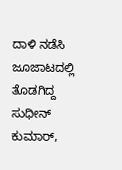ದಾಳಿ ನಡೆಸಿ ಜೂಜಾಟದಲ್ಲಿ ತೊಡಗಿದ್ದ ಸುಧೀನ್ ಕುಮಾರ್,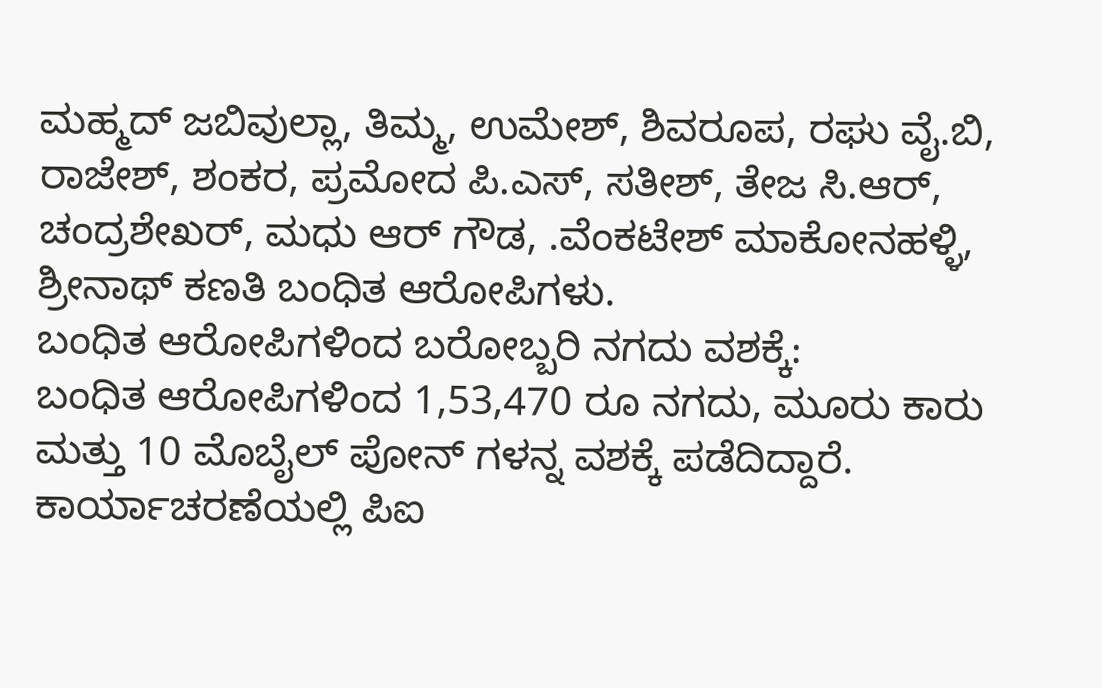ಮಹ್ಮದ್ ಜಬಿವುಲ್ಲಾ, ತಿಮ್ಮ, ಉಮೇಶ್, ಶಿವರೂಪ, ರಘು ವೈ.ಬಿ, ರಾಜೇಶ್, ಶಂಕರ, ಪ್ರಮೋದ ಪಿ.ಎಸ್, ಸತೀಶ್, ತೇಜ ಸಿ.ಆರ್, ಚಂದ್ರಶೇಖರ್, ಮಧು ಆರ್ ಗೌಡ, .ವೆಂಕಟೇಶ್ ಮಾಕೋನಹಳ್ಳಿ, ಶ್ರೀನಾಥ್ ಕಣತಿ ಬಂಧಿತ ಆರೋಪಿಗಳು.
ಬಂಧಿತ ಆರೋಪಿಗಳಿಂದ ಬರೋಬ್ಬರಿ ನಗದು ವಶಕ್ಕೆ:
ಬಂಧಿತ ಆರೋಪಿಗಳಿಂದ 1,53,470 ರೂ ನಗದು, ಮೂರು ಕಾರು ಮತ್ತು 10 ಮೊಬೈಲ್ ಪೋನ್ ಗಳನ್ನ ವಶಕ್ಕೆ ಪಡೆದಿದ್ದಾರೆ.
ಕಾರ್ಯಾಚರಣೆಯಲ್ಲಿ ಪಿಐ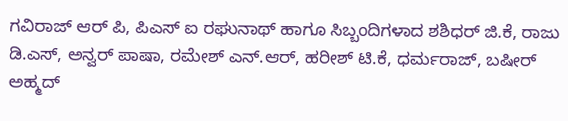ಗವಿರಾಜ್ ಆರ್ ಪಿ, ಪಿಎಸ್ ಐ ರಘುನಾಥ್ ಹಾಗೂ ಸಿಬ್ಬಂದಿಗಳಾದ ಶಶಿಧರ್ ಜಿ.ಕೆ, ರಾಜು ಡಿ.ಎಸ್, ಅನ್ವರ್ ಪಾಷಾ, ರಮೇಶ್ ಎನ್.ಆರ್, ಹರೀಶ್ ಟಿ.ಕೆ, ಧರ್ಮರಾಜ್, ಬಷೀರ್ ಅಹ್ಮದ್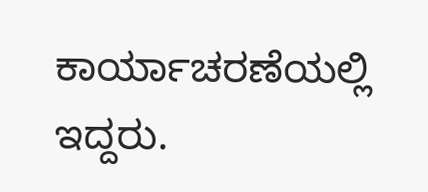ಕಾರ್ಯಾಚರಣೆಯಲ್ಲಿ ಇದ್ದರು.